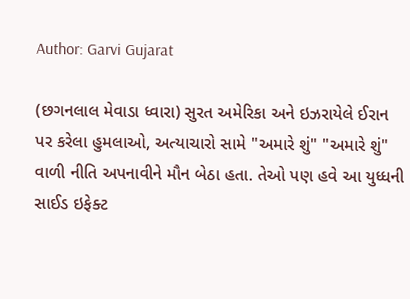Author: Garvi Gujarat

(છગનલાલ મેવાડા ધ્વારા) સુરત અમેરિકા અને ઇઝરાયેલે ઈરાન પર કરેલા હુમલાઓ, અત્યાચારો સામે "અમારે શું" "અમારે શું" વાળી નીતિ અપનાવીને મૌન બેઠા હતા. તેઓ પણ હવે આ યુધ્ધની સાઈડ ઇફેક્ટ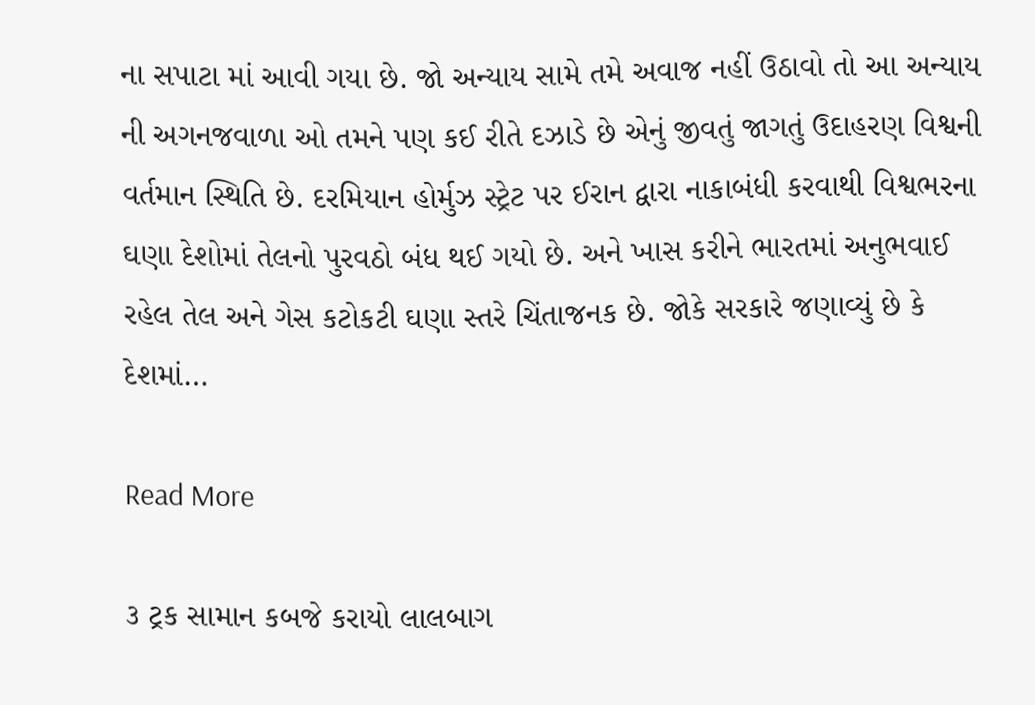ના સપાટા માં આવી ગયા છે. જો અન્યાય સામે તમે અવાજ નહીં ઉઠાવો તો આ અન્યાય ની અગનજવાળા ઓ તમને પણ કઈ રીતે દઝાડે છે એનું જીવતું જાગતું ઉદાહરણ વિશ્વની વર્તમાન સ્થિતિ છે. દરમિયાન હોર્મુઝ સ્ટ્રેટ પર ઈરાન દ્વારા નાકાબંધી કરવાથી વિશ્વભરના ઘણા દેશોમાં તેલનો પુરવઠો બંધ થઈ ગયો છે. અને ખાસ કરીને ભારતમાં અનુભવાઈ રહેલ તેલ અને ગેસ કટોકટી ઘણા સ્તરે ચિંતાજનક છે. જોકે સરકારે જણાવ્યું છે કે દેશમાં…

Read More

૩ ટ્રક સામાન કબજે કરાયો લાલબાગ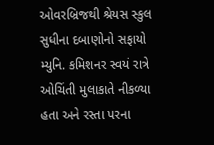ઓવરબ્રિજથી શ્રેયસ સ્કુલ સુધીના દબાણોનો સફાયો મ્યુનિ. કમિશનર સ્વયં રાત્રે ઓચિંતી મુલાકાતે નીકળ્યા હતા અને રસ્તા પરના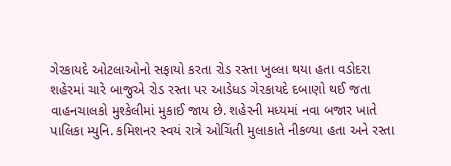ગેરકાયદે ઓટલાઓનો સફાયો કરતા રોડ રસ્તા ખુલ્લા થયા હતા વડોદરા શહેરમાં ચારે બાજુએ રોડ રસ્તા પર આડેધડ ગેરકાયદે દબાણો થઈ જતા વાહનચાલકો મુશ્કેલીમાં મુકાઈ જાય છે. શહેરની મધ્યમાં નવા બજાર ખાતે પાલિકા મ્યુનિ. કમિશનર સ્વયં રાત્રે ઓચિંતી મુલાકાતે નીકળ્યા હતા અને રસ્તા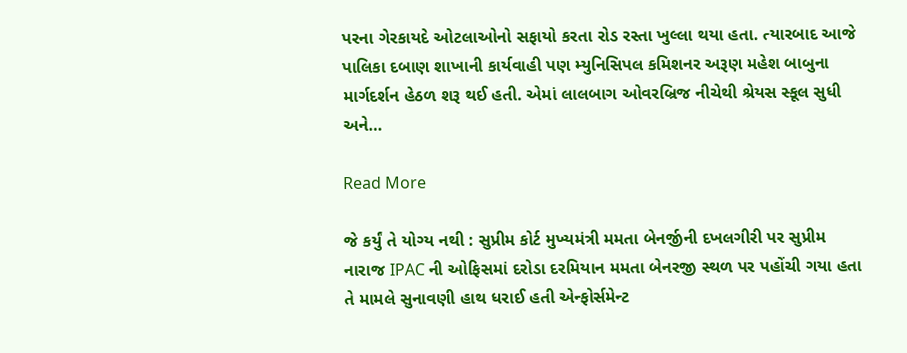પરના ગેરકાયદે ઓટલાઓનો સફાયો કરતા રોડ રસ્તા ખુલ્લા થયા હતા. ત્યારબાદ આજે પાલિકા દબાણ શાખાની કાર્યવાહી પણ મ્યુનિસિપલ કમિશનર અરૂણ મહેશ બાબુના માર્ગદર્શન હેઠળ શરૂ થઈ હતી. એમાં લાલબાગ ઓવરબ્રિજ નીચેથી શ્રેયસ સ્કૂલ સુધી અને…

Read More

જે કર્યું તે યોગ્ય નથી : સુપ્રીમ કોર્ટ મુખ્યમંત્રી મમતા બેનર્જીની દખલગીરી પર સુપ્રીમ નારાજ IPAC ની ઓફિસમાં દરોડા દરમિયાન મમતા બેનરજી સ્થળ પર પહોંચી ગયા હતા તે મામલે સુનાવણી હાથ ધરાઈ હતી એન્ફોર્સમેન્ટ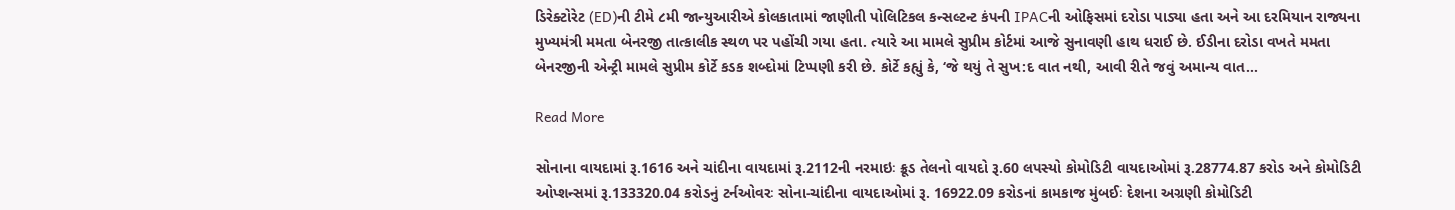ડિરેક્ટોરેટ (ED)ની ટીમે ૮મી જાન્યુઆરીએ કોલકાતામાં જાણીતી પોલિટિકલ કન્સલ્ટન્ટ કંપની IPACની ઓફિસમાં દરોડા પાડ્યા હતા અને આ દરમિયાન રાજ્યના મુખ્યમંત્રી મમતા બેનરજી તાત્કાલીક સ્થળ પર પહોંચી ગયા હતા. ત્યારે આ મામલે સુપ્રીમ કોર્ટમાં આજે સુનાવણી હાથ ધરાઈ છે. ઈડીના દરોડા વખતે મમતા બેનરજીની એન્ટ્રી મામલે સુપ્રીમ કોર્ટે કડક શબ્દોમાં ટિપ્પણી કરી છે. કોર્ટે કહ્યું કે, ‘જે થયું તે સુખ:દ વાત નથી, આવી રીતે જવું અમાન્ય વાત…

Read More

સોનાના વાયદામાં રૂ.1616 અને ચાંદીના વાયદામાં રૂ.2112ની નરમાઇઃ ક્રૂડ તેલનો વાયદો રૂ.60 લપસ્યો કોમોડિટી વાયદાઓમાં રૂ.28774.87 કરોડ અને કોમોડિટી ઓપ્શન્સમાં રૂ.133320.04 કરોડનું ટર્નઓવરઃ સોના-ચાંદીના વાયદાઓમાં રૂ. 16922.09 કરોડનાં કામકાજ મુંબઈઃ દેશના અગ્રણી કોમોડિટી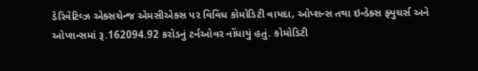ડેરિવેટિવ્ઝ એક્સચેન્જ એમસીએક્સ પર વિવિધ કોમોડિટી વાયદા, ઓપ્શન્સ તથા ઇન્ડેક્સ ફ્યુચર્સ અને ઓપ્શન્સમાં રૂ.162094.92 કરોડનું ટર્નઓવર નોંધાયું હતું. કોમોડિટી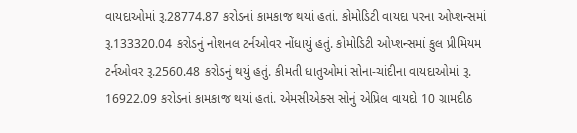વાયદાઓમાં રૂ.28774.87 કરોડનાં કામકાજ થયાં હતાં. કોમોડિટી વાયદા પરના ઓપ્શન્સમાં રૂ.133320.04 કરોડનું નોશનલ ટર્નઓવર નોંધાયું હતું. કોમોડિટી ઓપ્શન્સમાં કુલ પ્રીમિયમ ટર્નઓવર રૂ.2560.48 કરોડનું થયું હતું. કીમતી ધાતુઓમાં સોના-ચાંદીના વાયદાઓમાં રૂ. 16922.09 કરોડનાં કામકાજ થયાં હતાં. એમસીએક્સ સોનું એપ્રિલ વાયદો 10 ગ્રામદીઠ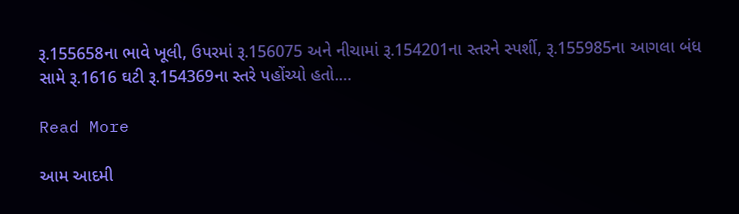રૂ.155658ના ભાવે ખૂલી, ઉપરમાં રૂ.156075 અને નીચામાં રૂ.154201ના સ્તરને સ્પર્શી, રૂ.155985ના આગલા બંધ સામે રૂ.1616 ઘટી રૂ.154369ના સ્તરે પહોંચ્યો હતો.…

Read More

આમ આદમી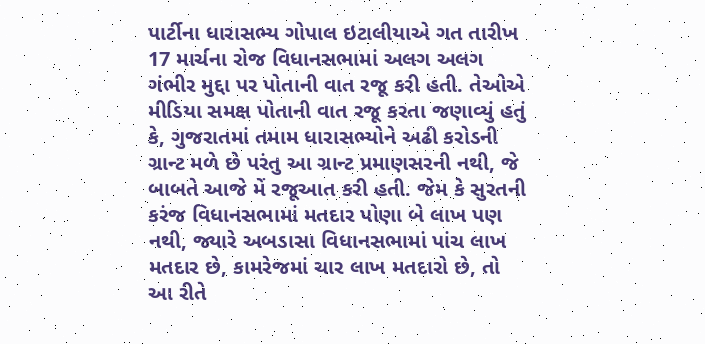પાર્ટીના ધારાસભ્ય ગોપાલ ઇટાલીયાએ ગત તારીખ 17 માર્ચના રોજ વિધાનસભામાં અલગ અલગ ગંભીર મુદ્દા પર પોતાની વાત રજૂ કરી હતી. તેઓએ મીડિયા સમક્ષ પોતાની વાત રજૂ કરતા જણાવ્યું હતું કે, ગુજરાતમાં તમામ ધારાસભ્યોને અઢી કરોડની ગ્રાન્ટ મળે છે પરંતુ આ ગ્રાન્ટ પ્રમાણસરની નથી, જે બાબતે આજે મેં રજૂઆત કરી હતી. જેમ કે સુરતની કરંજ વિધાનસભામાં મતદાર પોણા બે લાખ પણ નથી, જ્યારે અબડાસા વિધાનસભામાં પાંચ લાખ મતદાર છે, કામરેજમાં ચાર લાખ મતદારો છે, તો આ રીતે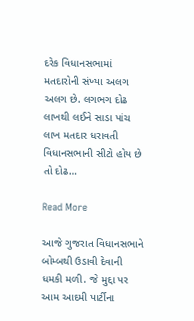દરેક વિધાનસભામાં મતદારોની સંખ્યા અલગ અલગ છે. લગભગ દોઢ લાખથી લઈને સાડા પાંચ લાખ મતદાર ધરાવતી વિધાનસભાની સીટો હોય છે તો દોઢ…

Read More

આજે ગુજરાત વિધાનસભાને બોમ્બથી ઉડાવી દેવાની ધમકી મળી. જે મુદ્દા પર આમ આદમી પાર્ટીના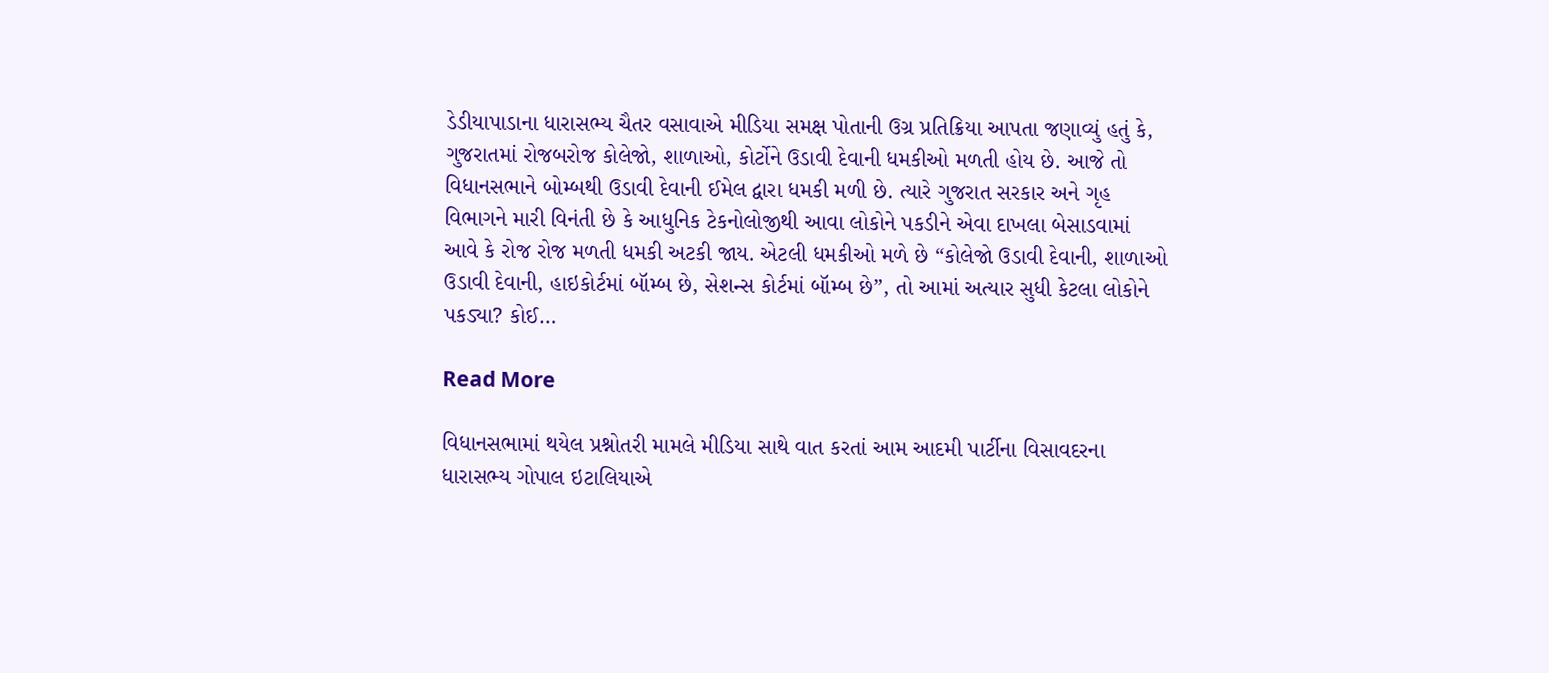ડેડીયાપાડાના ધારાસભ્ય ચૈતર વસાવાએ મીડિયા સમક્ષ પોતાની ઉગ્ર પ્રતિક્રિયા આપતા જણાવ્યું હતું કે, ગુજરાતમાં રોજબરોજ કોલેજો, શાળાઓ, કોર્ટોને ઉડાવી દેવાની ધમકીઓ મળતી હોય છે. આજે તો વિધાનસભાને બોમ્બથી ઉડાવી દેવાની ઈમેલ દ્વારા ધમકી મળી છે. ત્યારે ગુજરાત સરકાર અને ગૃહ વિભાગને મારી વિનંતી છે કે આધુનિક ટેકનોલોજીથી આવા લોકોને પકડીને એવા દાખલા બેસાડવામાં આવે કે રોજ રોજ મળતી ધમકી અટકી જાય. એટલી ધમકીઓ મળે છે “કોલેજો ઉડાવી દેવાની, શાળાઓ ઉડાવી દેવાની, હાઇકોર્ટમાં બૉમ્બ છે, સેશન્સ કોર્ટમાં બૉમ્બ છે”, તો આમાં અત્યાર સુધી કેટલા લોકોને પકડ્યા? કોઈ…

Read More

વિધાનસભામાં થયેલ પ્રશ્નોતરી મામલે મીડિયા સાથે વાત કરતાં આમ આદમી પાર્ટીના વિસાવદરના ધારાસભ્ય ગોપાલ ઇટાલિયાએ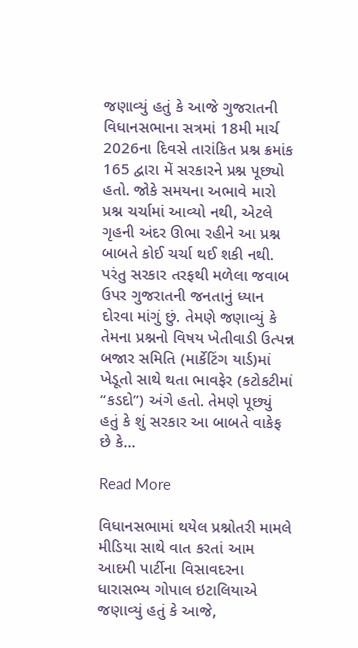જણાવ્યું હતું કે આજે ગુજરાતની વિધાનસભાના સત્રમાં 18મી માર્ચ 2026ના દિવસે તારાંકિત પ્રશ્ન ક્રમાંક 165 દ્વારા મેં સરકારને પ્રશ્ન પૂછ્યો હતો. જોકે સમયના અભાવે મારો પ્રશ્ન ચર્ચામાં આવ્યો નથી, એટલે ગૃહની અંદર ઊભા રહીને આ પ્રશ્ન બાબતે કોઈ ચર્ચા થઈ શકી નથી. પરંતુ સરકાર તરફથી મળેલા જવાબ ઉપર ગુજરાતની જનતાનું ધ્યાન દોરવા માંગું છું. તેમણે જણાવ્યું કે તેમના પ્રશ્નનો વિષય ખેતીવાડી ઉત્પન્ન બજાર સમિતિ (માર્કેટિંગ યાર્ડ)માં ખેડૂતો સાથે થતા ભાવફેર (કટોકટીમાં “કડદો”) અંગે હતો. તેમણે પૂછ્યું હતું કે શું સરકાર આ બાબતે વાકેફ છે કે…

Read More

વિધાનસભામાં થયેલ પ્રશ્નોતરી મામલે મીડિયા સાથે વાત કરતાં આમ આદમી પાર્ટીના વિસાવદરના ધારાસભ્ય ગોપાલ ઇટાલિયાએ જણાવ્યું હતું કે આજે,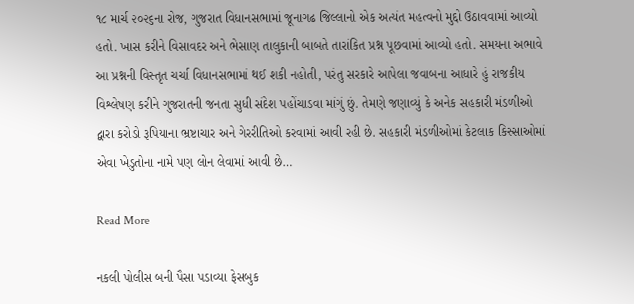૧૮ માર્ચ ૨૦૨૬ના રોજ, ગુજરાત વિધાનસભામાં જૂનાગઢ જિલ્લાનો એક અત્યંત મહત્વનો મુદ્દો ઉઠાવવામાં આવ્યો હતો. ખાસ કરીને વિસાવદર અને ભેસાણ તાલુકાની બાબતે તારાંકિત પ્રશ્ન પૂછવામાં આવ્યો હતો. સમયના અભાવે આ પ્રશ્નની વિસ્તૃત ચર્ચા વિધાનસભામાં થઈ શકી નહોતી, પરંતુ સરકારે આપેલા જવાબના આધારે હું રાજકીય વિશ્લેષણ કરીને ગુજરાતની જનતા સુધી સંદેશ પહોંચાડવા માંગું છું. તેમણે જણાવ્યું કે અનેક સહકારી મંડળીઓ દ્વારા કરોડો રૂપિયાના ભ્રષ્ટાચાર અને ગેરરીતિઓ કરવામાં આવી રહી છે. સહકારી મંડળીઓમાં કેટલાક કિસ્સાઓમાં એવા ખેડુતોના નામે પણ લોન લેવામાં આવી છે…

Read More

નકલી પોલીસ બની પૈસા પડાવ્યા ફેસબુક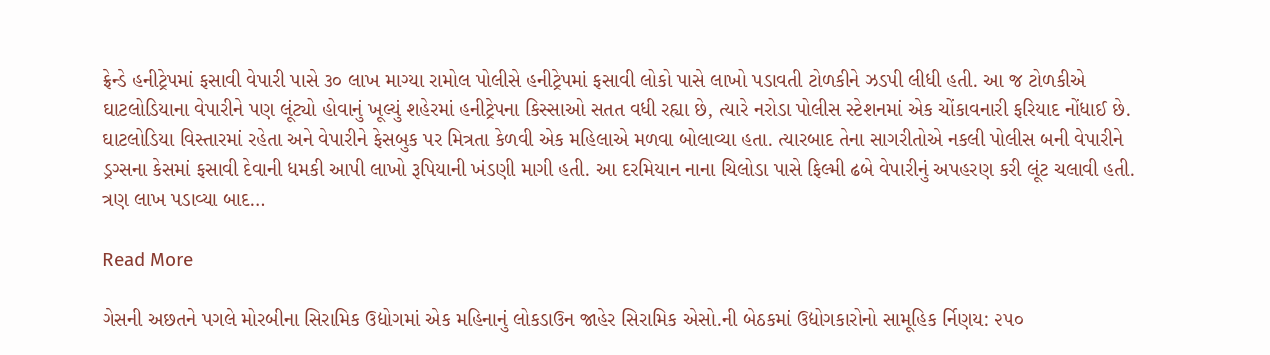ફ્રેન્ડે હનીટ્રેપમાં ફસાવી વેપારી પાસે ૩૦ લાખ માગ્યા રામોલ પોલીસે હનીટ્રેપમાં ફસાવી લોકો પાસે લાખો પડાવતી ટોળકીને ઝડપી લીધી હતી. આ જ ટોળકીએ ઘાટલોડિયાના વેપારીને પણ લૂંટ્યો હોવાનું ખૂલ્યું શહેરમાં હનીટ્રેપના કિસ્સાઓ સતત વધી રહ્યા છે, ત્યારે નરોડા પોલીસ સ્ટેશનમાં એક ચોંકાવનારી ફરિયાદ નોંધાઈ છે. ઘાટલોડિયા વિસ્તારમાં રહેતા અને વેપારીને ફેસબુક પર મિત્રતા કેળવી એક મહિલાએ મળવા બોલાવ્યા હતા. ત્યારબાદ તેના સાગરીતોએ નકલી પોલીસ બની વેપારીને ડ્રગ્સના કેસમાં ફસાવી દેવાની ધમકી આપી લાખો રૂપિયાની ખંડણી માગી હતી. આ દરમિયાન નાના ચિલોડા પાસે ફિલ્મી ઢબે વેપારીનું અપહરણ કરી લૂંટ ચલાવી હતી. ત્રણ લાખ પડાવ્યા બાદ…

Read More

ગેસની અછતને પગલે મોરબીના સિરામિક ઉદ્યોગમાં એક મહિનાનું લોકડાઉન જાહેર સિરામિક એસો.ની બેઠકમાં ઉદ્યોગકારોનો સામૂહિક ર્નિણય: ૨૫૦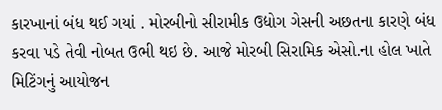કારખાનાં બંધ થઈ ગયાં . મોરબીનો સીરામીક ઉદ્યોગ ગેસની અછતના કારણે બંધ કરવા પડે તેવી નોબત ઉભી થઇ છે. આજે મોરબી સિરામિક એસો.ના હોલ ખાતે મિટિંગનું આયોજન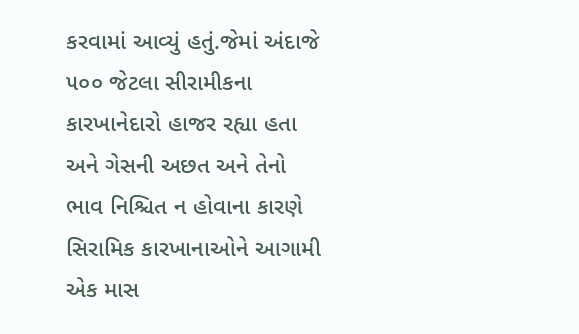કરવામાં આવ્યું હતું.જેમાં અંદાજે ૫૦૦ જેટલા સીરામીકના કારખાનેદારો હાજર રહ્યા હતા અને ગેસની અછત અને તેનો ભાવ નિશ્ચિત ન હોવાના કારણે સિરામિક કારખાનાઓને આગામી એક માસ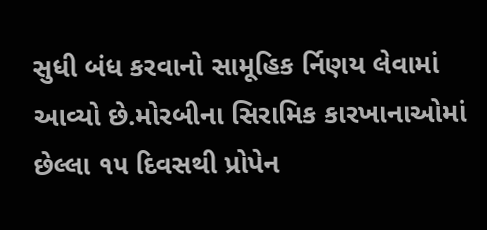સુધી બંધ કરવાનો સામૂહિક ર્નિણય લેવામાં આવ્યો છે.મોરબીના સિરામિક કારખાનાઓમાં છેલ્લા ૧૫ દિવસથી પ્રોપેન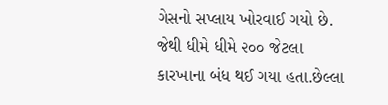ગેસનો સપ્લાય ખોરવાઈ ગયો છે. જેથી ધીમે ધીમે ૨૦૦ જેટલા કારખાના બંધ થઈ ગયા હતા.છેલ્લા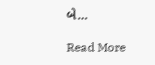બે…

Read More